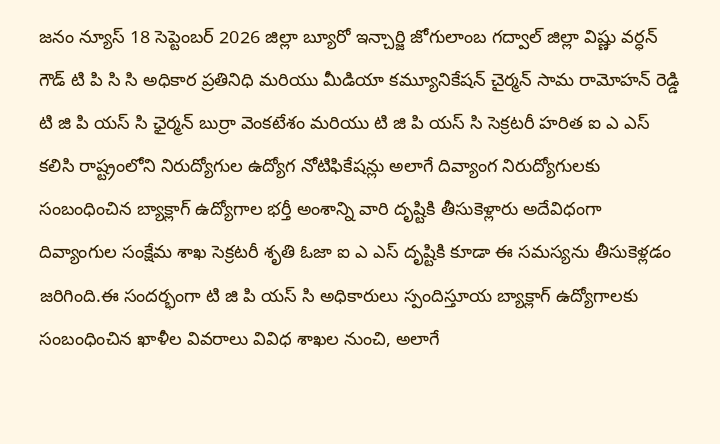జనం న్యూస్ 18 సెప్టెంబర్ 2026 జిల్లా బ్యూరో ఇన్చార్జి జోగులాంబ గద్వాల్ జిల్లా విష్ణు వర్ధన్ గౌడ్ టి పి సి సి అధికార ప్రతినిధి మరియు మీడియా కమ్యూనికేషన్ చైర్మన్ సామ రామోహన్ రెడ్డి టి జి పి యస్ సి ఛైర్మన్ బుర్రా వెంకటేశం మరియు టి జి పి యస్ సి సెక్రటరీ హరిత ఐ ఎ ఎస్ కలిసి రాష్ట్రంలోని నిరుద్యోగుల ఉద్యోగ నోటిఫికేషన్లు అలాగే దివ్యాంగ నిరుద్యోగులకు సంబంధించిన బ్యాక్లాగ్ ఉద్యోగాల భర్తీ అంశాన్ని వారి దృష్టికి తీసుకెళ్లారు అదేవిధంగా దివ్యాంగుల సంక్షేమ శాఖ సెక్రటరీ శృతి ఓజా ఐ ఎ ఎస్ దృష్టికి కూడా ఈ సమస్యను తీసుకెళ్లడం జరిగింది.ఈ సందర్భంగా టి జి పి యస్ సి అధికారులు స్పందిస్తూయ బ్యాక్లాగ్ ఉద్యోగాలకు సంబంధించిన ఖాళీల వివరాలు వివిధ శాఖల నుంచి, అలాగే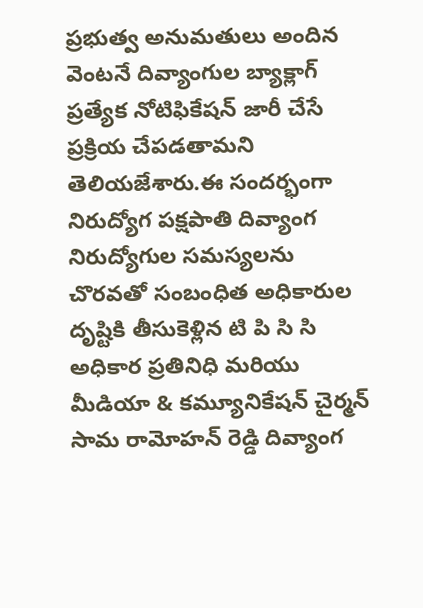ప్రభుత్వ అనుమతులు అందిన వెంటనే దివ్యాంగుల బ్యాక్లాగ్ ప్రత్యేక నోటిఫికేషన్ జారీ చేసే ప్రక్రియ చేపడతామని తెలియజేశారు.ఈ సందర్భంగా నిరుద్యోగ పక్షపాతి దివ్యాంగ నిరుద్యోగుల సమస్యలను చొరవతో సంబంధిత అధికారుల దృష్టికి తీసుకెళ్లిన టి పి సి సి అధికార ప్రతినిధి మరియు మీడియా & కమ్యూనికేషన్ చైర్మన్ సామ రామోహన్ రెడ్డి దివ్యాంగ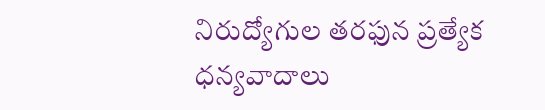నిరుద్యోగుల తరఫున ప్రత్యేక ధన్యవాదాలు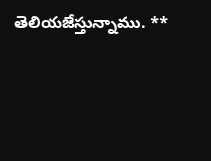తెలియజేస్తున్నాము. **